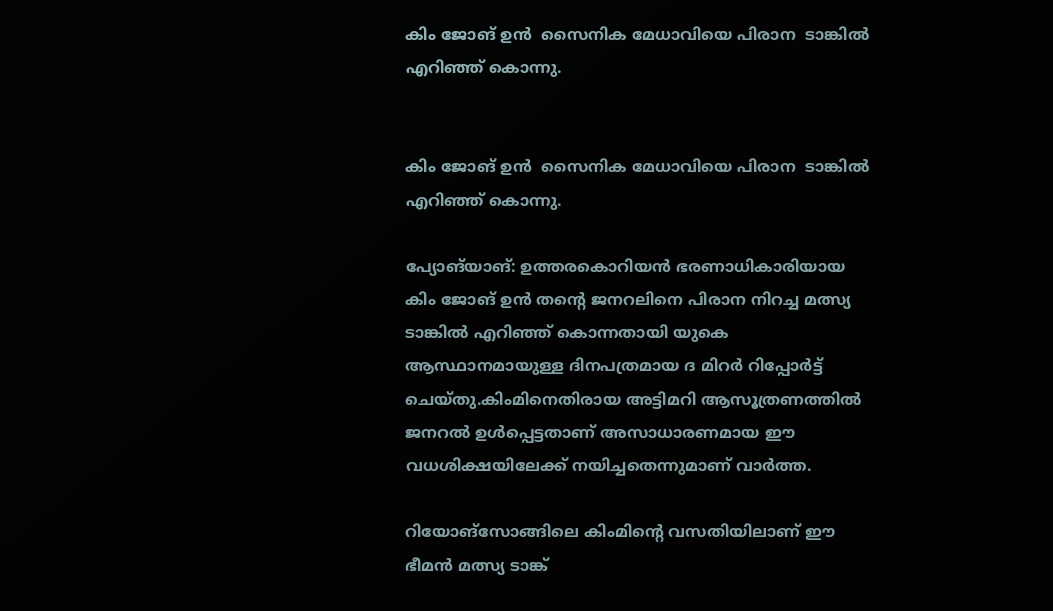കിം ജോങ് ഉന്‍  സൈനിക മേധാവിയെ പിരാന  ടാങ്കില്‍ എറിഞ്ഞ് കൊന്നു.


കിം ജോങ് ഉന്‍  സൈനിക മേധാവിയെ പിരാന  ടാങ്കില്‍ എറിഞ്ഞ് കൊന്നു.

പ്യോങ്‌യാങ്: ഉത്തരകൊറിയന്‍ ഭരണാധികാരിയായ കിം ജോങ് ഉന്‍ തന്റെ ജനറലിനെ പിരാന നിറച്ച മത്സ്യ ടാങ്കില്‍ എറിഞ്ഞ് കൊന്നതായി യുകെ ആസ്ഥാനമായുള്ള ദിനപത്രമായ ദ മിറര്‍ റിപ്പോര്‍ട്ട് ചെയ്തു.കിംമിനെതിരായ അട്ടിമറി ആസൂത്രണത്തില്‍ ജനറല്‍ ഉള്‍പ്പെട്ടതാണ് അസാധാരണമായ ഈ വധശിക്ഷയിലേക്ക് നയിച്ചതെന്നുമാണ് വാര്‍ത്ത.

റിയോങ്‌സോങ്ങിലെ കിംമിന്റെ വസതിയിലാണ് ഈ ഭീമന്‍ മത്സ്യ ടാങ്ക്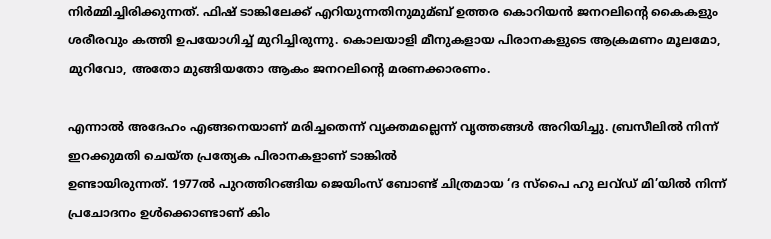നിര്‍മ്മിച്ചിരിക്കുന്നത്. ഫിഷ് ടാങ്കിലേക്ക് എറിയുന്നതിനുമുമ്ബ് ഉത്തര കൊറിയന്‍ ജനറലിന്റെ കൈകളും ശരീരവും കത്തി ഉപയോഗിച്ച്‌ മുറിച്ചിരുന്നു. കൊലയാളി മീനുകളായ പിരാനകളുടെ ആക്രമണം മൂലമോ, മുറിവോ, അതോ മുങ്ങിയതോ ആകം ജനറലിന്റെ മരണക്കാരണം.

എന്നാല്‍ അദേഹം എങ്ങനെയാണ് മരിച്ചതെന്ന് വ്യക്തമല്ലെന്ന് വൃത്തങ്ങള്‍ അറിയിച്ചു. ബ്രസീലില്‍ നിന്ന് ഇറക്കുമതി ചെയ്ത പ്രത്യേക പിരാനകളാണ് ടാങ്കില്‍
ഉണ്ടായിരുന്നത്. 1977ല്‍ പുറത്തിറങ്ങിയ ജെയിംസ് ബോണ്ട് ചിത്രമായ ‘ദ സ്‌പൈ ഹു ലവ്ഡ് മി’യില്‍ നിന്ന് പ്രചോദനം ഉള്‍ക്കൊണ്ടാണ് കിം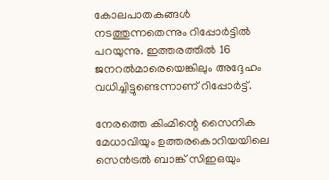കോലപാതകങ്ങള്‍ നടത്തുന്നതെന്നും റിപ്പോര്‍ട്ടില്‍ പറയുന്നു. ഇത്തരത്തില്‍ 16 ജനറല്‍മാരെയെങ്കിലും അദ്ദേഹം വധിച്ചിട്ടുണ്ടെന്നാണ് റിപ്പോര്‍ട്ട്.

നേരത്തെ കിംമിന്റെ സൈനിക മേധാവിയും ഉത്തരകൊറിയയിലെ സെന്‍ട്രല്‍ ബാങ്ക് സിഇഒയും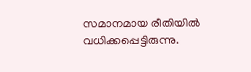സമാനമായ രീതിയില്‍ വധിക്കപ്പെട്ടിരുന്നു.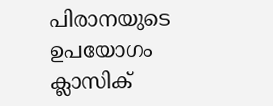പിരാനയുടെ ഉപയോഗം ക്ലാസിക്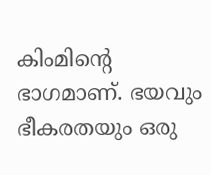കിംമിന്റെ ഭാഗമാണ്. ഭയവും ഭീകരതയും ഒരു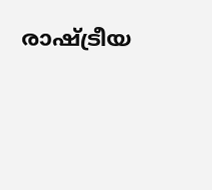രാഷ്‌ട്രീയ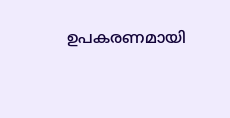ഉപകരണമായി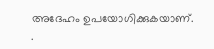അദേഹം ഉപയോഗിക്കുകയാണ്. .